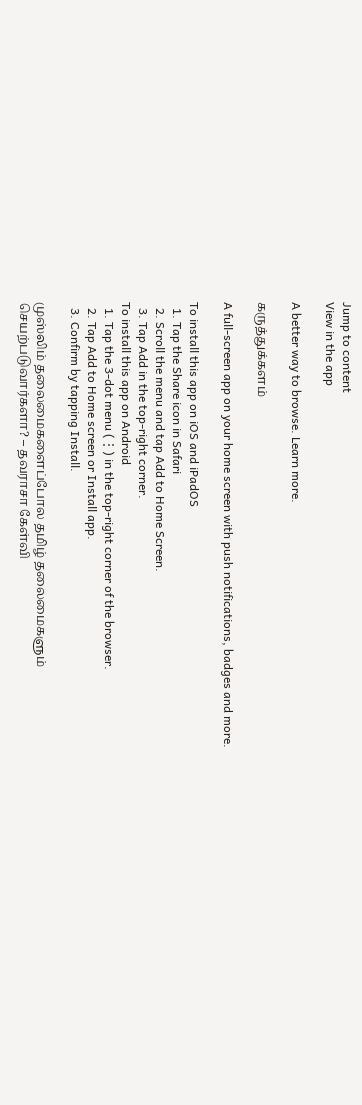Jump to content
View in the app

A better way to browse. Learn more.

கருத்துக்களம்

A full-screen app on your home screen with push notifications, badges and more.

To install this app on iOS and iPadOS
  1. Tap the Share icon in Safari
  2. Scroll the menu and tap Add to Home Screen.
  3. Tap Add in the top-right corner.
To install this app on Android
  1. Tap the 3-dot menu (⋮) in the top-right corner of the browser.
  2. Tap Add to Home screen or Install app.
  3. Confirm by tapping Install.

முஸ்லிம் தலைமைகளைப்போல தமிழ் தலைமைகளும் செயற்படுவார்களா? – தவராசா கேள்வி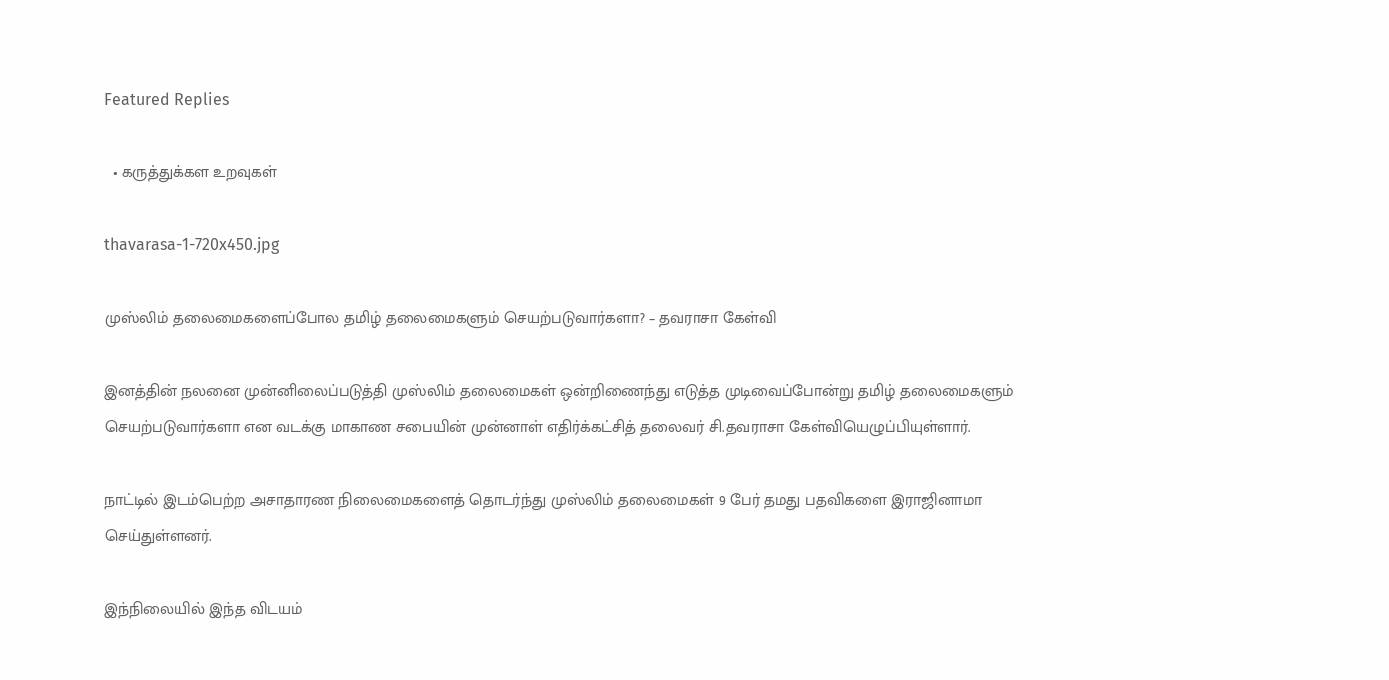Featured Replies

  • கருத்துக்கள உறவுகள்

thavarasa-1-720x450.jpg

முஸ்லிம் தலைமைகளைப்போல தமிழ் தலைமைகளும் செயற்படுவார்களா? – தவராசா கேள்வி

இனத்தின் நலனை முன்னிலைப்படுத்தி முஸ்லிம் தலைமைகள் ஒன்றிணைந்து எடுத்த முடிவைப்போன்று தமிழ் தலைமைகளும் செயற்படுவார்களா என வடக்கு மாகாண சபையின் முன்னாள் எதிர்க்கட்சித் தலைவர் சி.தவராசா கேள்வியெழுப்பியுள்ளார்.

நாட்டில் இடம்பெற்ற அசாதாரண நிலைமைகளைத் தொடர்ந்து முஸ்லிம் தலைமைகள் 9 பேர் தமது பதவிகளை இராஜினாமா செய்துள்ளனர்.

இந்நிலையில் இந்த விடயம்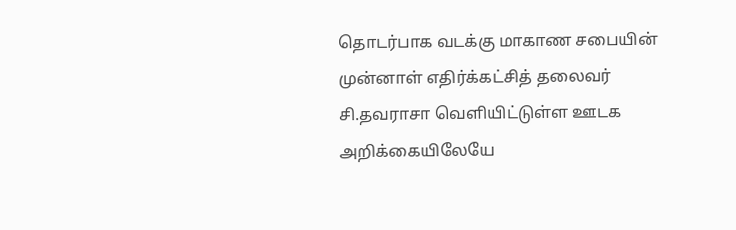தொடர்பாக வடக்கு மாகாண சபையின் முன்னாள் எதிர்க்கட்சித் தலைவர் சி.தவராசா வெளியிட்டுள்ள ஊடக அறிக்கையிலேயே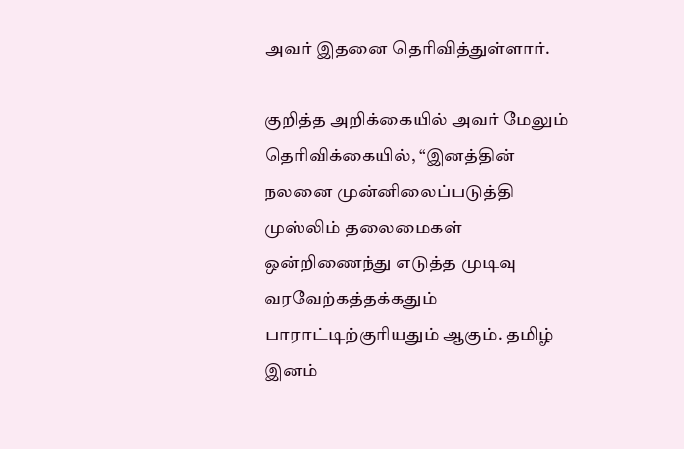அவர் இதனை தெரிவித்துள்ளார்.

குறித்த அறிக்கையில் அவர் மேலும் தெரிவிக்கையில், “இனத்தின் நலனை முன்னிலைப்படுத்தி முஸ்லிம் தலைமைகள் ஒன்றிணைந்து எடுத்த முடிவு வரவேற்கத்தக்கதும் பாராட்டிற்குரியதும் ஆகும். தமிழ் இனம்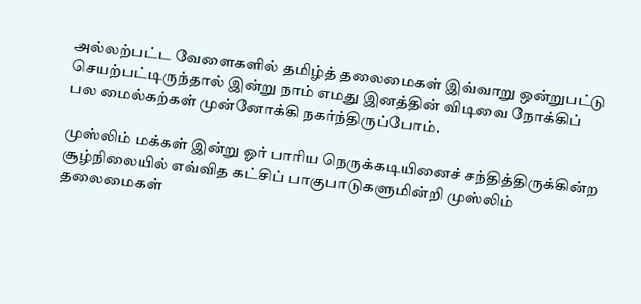அல்லற்பட்ட வேளைகளில் தமிழ்த் தலைமைகள் இவ்வாறு ஒன்றுபட்டு செயற்பட்டிருந்தால் இன்று நாம் எமது இனத்தின் விடிவை நோக்கிப் பல மைல்கற்கள் முன்னோக்கி நகர்ந்திருப்போம்.

முஸ்லிம் மக்கள் இன்று ஓர் பாரிய நெருக்கடியினைச் சந்தித்திருக்கின்ற சூழ்நிலையில் எவ்வித கட்சிப் பாகுபாடுகளுமின்றி முஸ்லிம் தலைமைகள்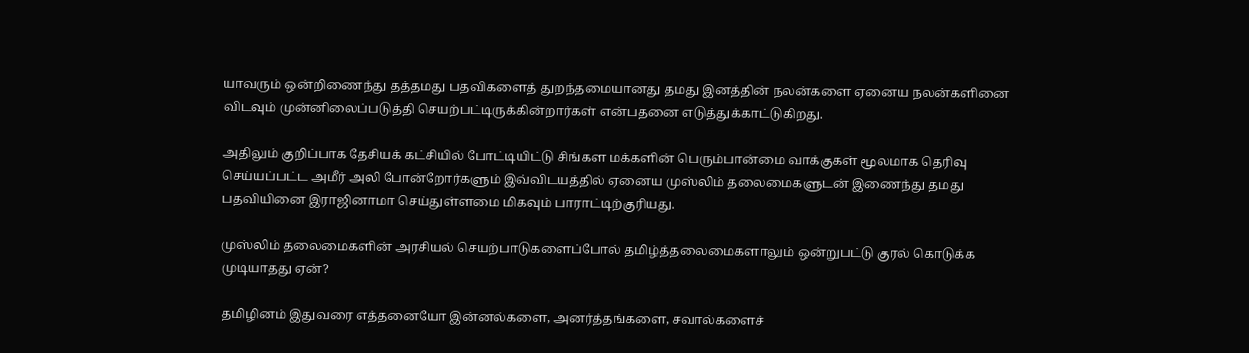யாவரும் ஒன்றிணைந்து தத்தமது பதவிகளைத் துறந்தமையானது தமது இனத்தின் நலன்களை ஏனைய நலன்களினை விடவும் முன்னிலைப்படுத்தி செயற்பட்டிருக்கின்றார்கள் என்பதனை எடுத்துக்காட்டுகிறது.

அதிலும் குறிப்பாக தேசியக் கட்சியில் போட்டியிட்டு சிங்கள மக்களின் பெரும்பான்மை வாக்குகள் மூலமாக தெரிவு செய்யப்பட்ட அமீர் அலி போன்றோர்களும் இவ்விடயத்தில் ஏனைய முஸ்லிம் தலைமைகளுடன் இணைந்து தமது பதவியினை இராஜினாமா செய்துள்ளமை மிகவும் பாராட்டிற்குரியது.

முஸ்லிம் தலைமைகளின் அரசியல் செயற்பாடுகளைப்போல் தமிழ்த்தலைமைகளாலும் ஒன்றுபட்டு குரல் கொடுக்க முடியாதது ஏன்?

தமிழினம் இதுவரை எத்தனையோ இன்னல்களை, அனர்த்தங்களை, சவால்களைச்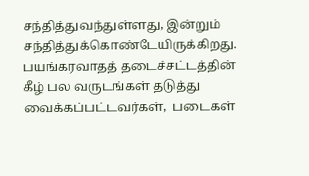சந்தித்துவந்துள்ளது, இன்றும் சந்தித்துக்கொண்டேயிருக்கிறது. பயங்கரவாதத் தடைச்சட்டத்தின் கீழ் பல வருடங்கள் தடுத்து வைக்கப்பட்டவர்கள்,  படைகள்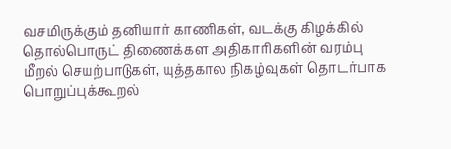வசமிருக்கும் தனியார் காணிகள், வடக்கு கிழக்கில் தொல்பொருட் திணைக்கள அதிகாரிகளின் வரம்பு மீறல் செயற்பாடுகள், யுத்தகால நிகழ்வுகள் தொடர்பாக பொறுப்புக்கூறல்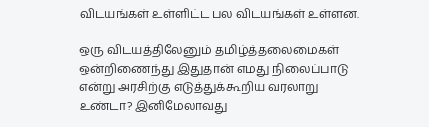விடயங்கள் உள்ளிட்ட பல விடயங்கள் உள்ளன.

ஒரு விடயத்திலேனும் தமிழ்த்தலைமைகள் ஒன்றிணைந்து இதுதான் எமது நிலைப்பாடு என்று அரசிற்கு எடுத்துக்கூறிய வரலாறு உண்டா? இனிமேலாவது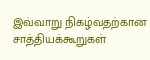இவ்வாறு நிகழ்வதற்கான சாத்தியக்கூறுகள்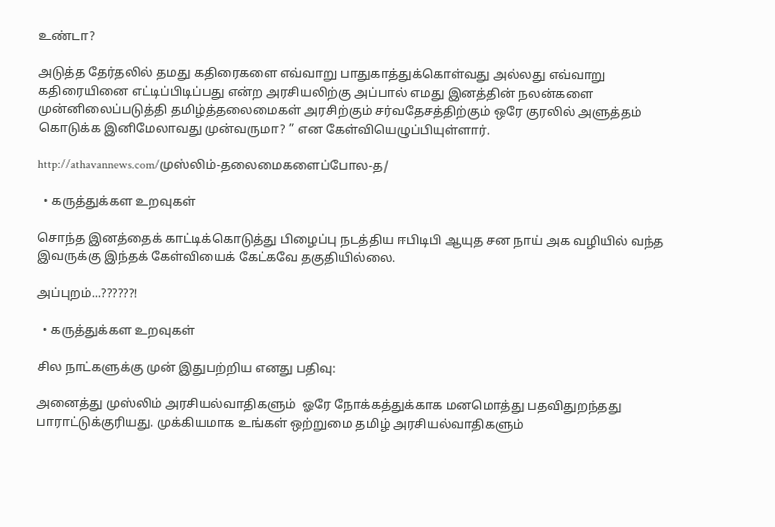உண்டா?

அடுத்த தேர்தலில் தமது கதிரைகளை எவ்வாறு பாதுகாத்துக்கொள்வது அல்லது எவ்வாறு கதிரையினை எட்டிப்பிடிப்பது என்ற அரசியலிற்கு அப்பால் எமது இனத்தின் நலன்களை முன்னிலைப்படுத்தி தமிழ்த்தலைமைகள் அரசிற்கும் சர்வதேசத்திற்கும் ஒரே குரலில் அளுத்தம் கொடுக்க இனிமேலாவது முன்வருமா? ” என கேள்வியெழுப்பியுள்ளார்.

http://athavannews.com/முஸ்லிம்-தலைமைகளைப்போல-த/

  • கருத்துக்கள உறவுகள்

சொந்த இனத்தைக் காட்டிக்கொடுத்து பிழைப்பு நடத்திய ஈபிடிபி ஆயுத சன நாய் அக வழியில் வந்த இவருக்கு இந்தக் கேள்வியைக் கேட்கவே தகுதியில்லை.

அப்புறம்...??????!

  • கருத்துக்கள உறவுகள்

சில நாட்களுக்கு முன் இதுபற்றிய எனது பதிவு:

அனைத்து முஸ்லிம் அரசியல்வாதிகளும்  ஓரே நோக்கத்துக்காக மனமொத்து பதவிதுறந்தது பாராட்டுக்குரியது. முக்கியமாக உங்கள் ஒற்றுமை தமிழ் அரசியல்வாதிகளும்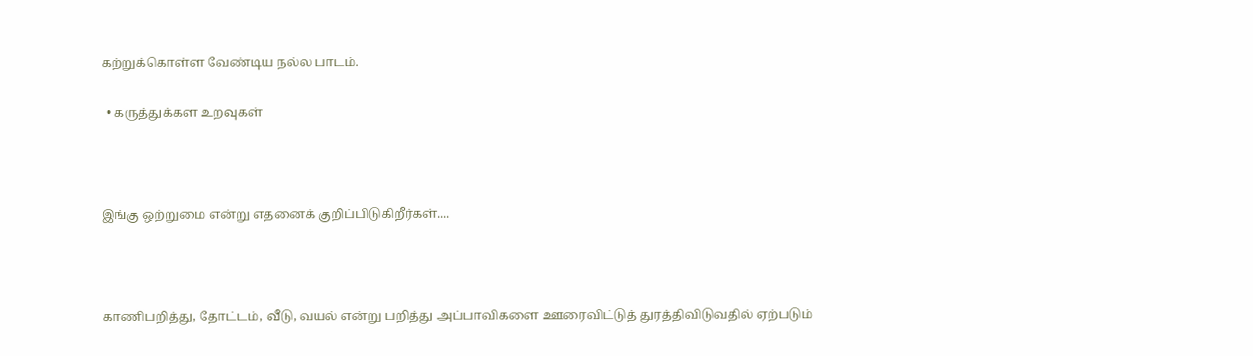கற்றுக்கொள்ள வேண்டிய நல்ல பாடம்.

  • கருத்துக்கள உறவுகள்



இங்கு ஒற்றுமை என்று எதனைக் குறிப்பிடுகிறீர்கள்....



காணிபறித்து, தோட்டம், வீடு, வயல் என்று பறித்து அப்பாவிகளை ஊரைவிட்டுத் துரத்திவிடுவதில் ஏற்படும்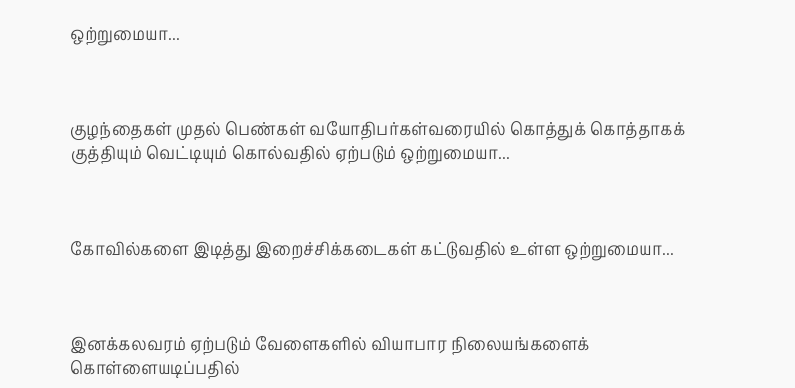ஒற்றுமையா...



குழந்தைகள் முதல் பெண்கள் வயோதிபர்கள்வரையில் கொத்துக் கொத்தாகக் குத்தியும் வெட்டியும் கொல்வதில் ஏற்படும் ஒற்றுமையா...



கோவில்களை இடித்து இறைச்சிக்கடைகள் கட்டுவதில் உள்ள ஒற்றுமையா...



இனக்கலவரம் ஏற்படும் வேளைகளில் வியாபார நிலையங்களைக் கொள்ளையடிப்பதில்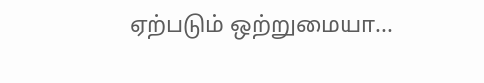ஏற்படும் ஒற்றுமையா...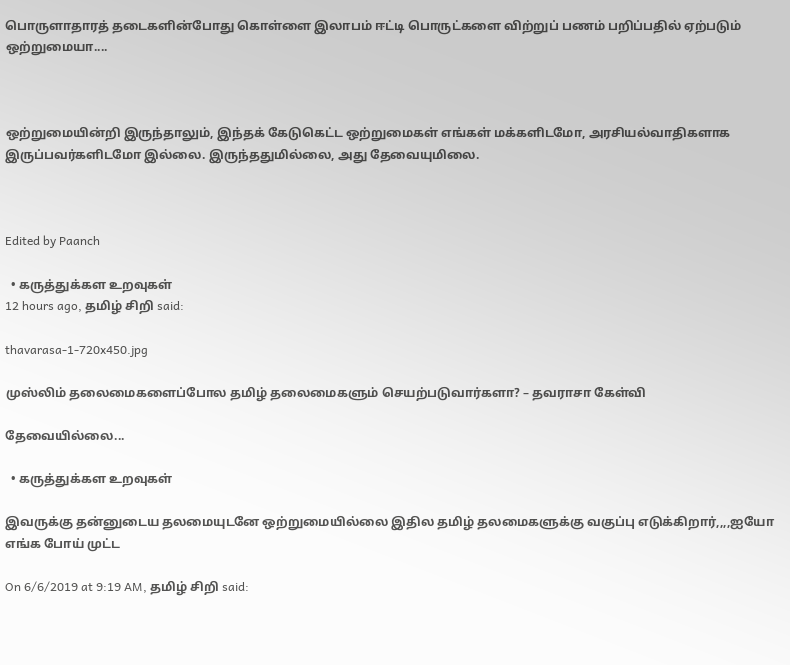பொருளாதாரத் தடைகளின்போது கொள்ளை இலாபம் ஈட்டி பொருட்களை விற்றுப் பணம் பறிப்பதில் ஏற்படும் ஒற்றுமையா....



ஒற்றுமையின்றி இருந்தாலும், இந்தக் கேடுகெட்ட ஒற்றுமைகள் எங்கள் மக்களிடமோ, அரசியல்வாதிகளாக இருப்பவர்களிடமோ இல்லை. இருந்ததுமில்லை, அது தேவையுமிலை.



Edited by Paanch

  • கருத்துக்கள உறவுகள்
12 hours ago, தமிழ் சிறி said:

thavarasa-1-720x450.jpg

முஸ்லிம் தலைமைகளைப்போல தமிழ் தலைமைகளும் செயற்படுவார்களா? – தவராசா கேள்வி

தேவையில்லை...

  • கருத்துக்கள உறவுகள்

இவருக்கு தன்னுடைய தலமையுடனே ஒற்றுமையில்லை இதில தமிழ் தலமைகளுக்கு வகுப்பு எடுக்கிறார்,,,,ஐயோ எங்க போய் முட்ட

On 6/6/2019 at 9:19 AM, தமிழ் சிறி said: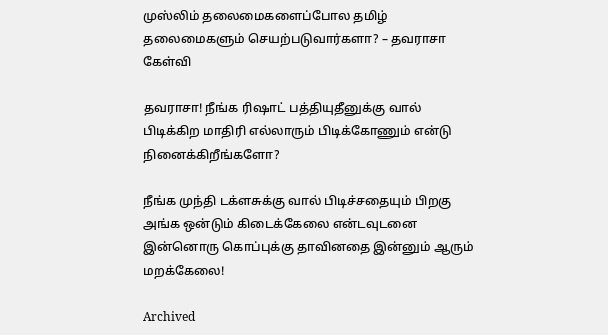முஸ்லிம் தலைமைகளைப்போல தமிழ் தலைமைகளும் செயற்படுவார்களா? – தவராசா கேள்வி

தவராசா! நீங்க ரிஷாட் பத்தியுதீனுக்கு வால் பிடிக்கிற மாதிரி எல்லாரும் பிடிக்கோணும் என்டு நினைக்கிறீங்களோ?

நீங்க முந்தி டக்ளசுக்கு வால் பிடிச்சதையும் பிறகு அங்க ஒன்டும் கிடைக்கேலை என்டவுடனை இன்னொரு கொப்புக்கு தாவினதை இன்னும் ஆரும் மறக்கேலை!

Archived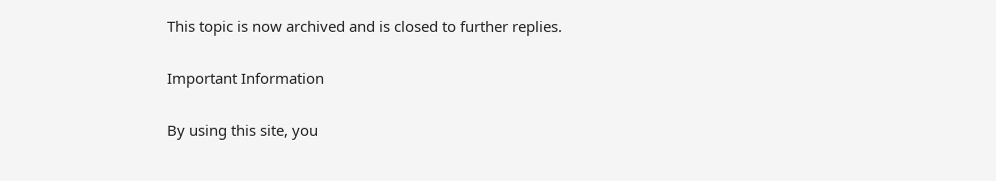This topic is now archived and is closed to further replies.

Important Information

By using this site, you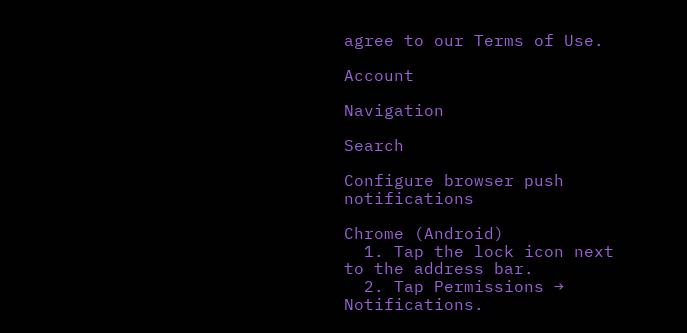agree to our Terms of Use.

Account

Navigation

Search

Configure browser push notifications

Chrome (Android)
  1. Tap the lock icon next to the address bar.
  2. Tap Permissions → Notifications.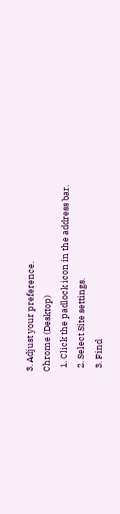3. Adjust your preference.
Chrome (Desktop)
  1. Click the padlock icon in the address bar.
  2. Select Site settings.
  3. Find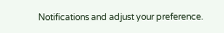Notifications and adjust your preference.